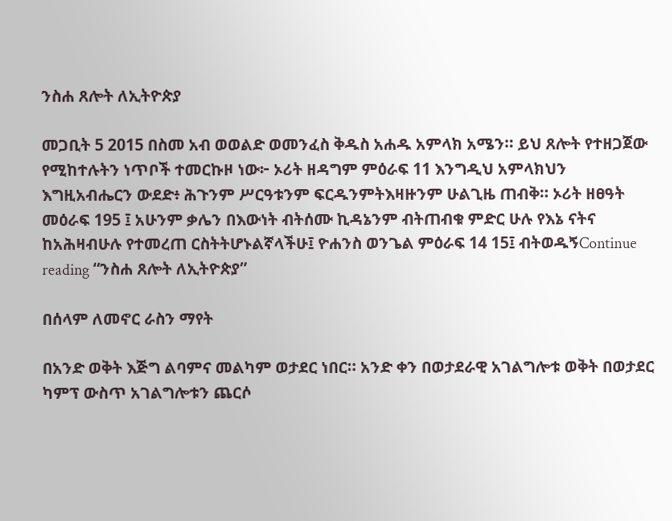ንስሐ ጸሎት ለኢትዮጵያ

መጋቢት 5 2015 በስመ አብ ወወልድ ወመንፈስ ቅዱስ አሐዱ አምላክ አሜን። ይህ ጸሎት የተዘጋጀው የሚከተሉትን ነጥቦች ተመርኩዞ ነው፦ ኦሪት ዘዳግም ምዕራፍ 11 እንግዲህ አምላክህን እግዚአብሔርን ውደድ፥ ሕጉንም ሥርዓቱንም ፍርዱንምትእዛዙንም ሁልጊዜ ጠብቅ። ኦሪት ዘፀዓት መዕራፍ 195 ፤ አሁንም ቃሌን በእውነት ብትሰሙ ኪዳኔንም ብትጠብቁ ምድር ሁሉ የእኔ ናትና ከአሕዛብሁሉ የተመረጠ ርስትትሆኑልኛላችሁ፤ ዮሐንስ ወንጌል ምዕራፍ 14 15፤ ብትወዱኝContinue reading “ንስሐ ጸሎት ለኢትዮጵያ”

በሰላም ለመኖር ራስን ማየት

በአንድ ወቅት እጅግ ልባምና መልካም ወታደር ነበር። አንድ ቀን በወታደራዊ አገልግሎቱ ወቅት በወታደር ካምፕ ውስጥ አገልግሎቱን ጨርሶ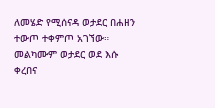ለመሄድ የሚሰናዳ ወታደር በሐዘን ተውጦ ተቀምጦ አገኘው።  መልካሙም ወታደር ወደ እሱ ቀረበና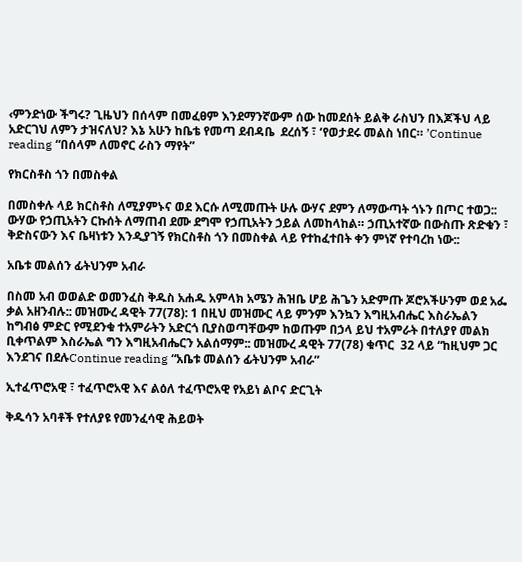‹ምንድነው ችግሩ? ጊዜህን በሰላም በመፈፀም እንደማንኛውም ሰው ከመደሰት ይልቅ ራስህን በእጆችህ ላይ አድርገህ ለምን ታዝናለህ? እኔ አሁን ከቤቴ የመጣ ደብዳቤ  ደረሰኝ ፣ ‘የወታደሩ መልስ ነበር። ’Continue reading “በሰላም ለመኖር ራስን ማየት”

የክርስቶስ ጎን በመስቀል

በመስቀሉ ላይ ክርስቶስ ለሚያምኑና ወደ እርሱ ለሚመጡት ሁሉ ውሃና ደምን ለማውጣት ጎኑን በጦር ተወጋ:: ውሃው የኃጢአትን ርኩሰት ለማጠብ ደሙ ደግሞ የኃጢአትን ኃይል ለመከላከል። ኃጢአተኛው በውስጡ ጽድቁን ፣ ቅድስናውን እና ቤዛነቱን እንዲያገኝ የክርስቶስ ጎን በመስቀል ላይ የተከፈተበት ቀን ምነኛ የተባረከ ነው::

አቤቱ መልሰን ፊትህንም አብራ

በስመ አብ ወወልድ ወመንፈስ ቅዱስ አሐዱ አምላክ አሜን ሕዝቤ ሆይ ሕጌን አድምጡ ጆሮአችሁንም ወደ አፌ ቃል አዘንብሉ:: መዝሙረ ዳዊት 77(78): 1 በዚህ መዝሙር ላይ ምንም እንኳን እግዚአብሔር እስራኤልን ከግብፅ ምድር የሚደንቁ ተአምራትን አድርጎ ቢያስወጣቸውም ከወጡም በኃላ ይህ ተአምራት በተለያየ መልክ ቢቀጥልም እስራኤል ግን እግዚአብሔርን አልሰማም:: መዝሙረ ዳዊት 77(78) ቁጥር  32 ላይ “ከዚህም ጋር  እንደገና በደሉContinue reading “አቤቱ መልሰን ፊትህንም አብራ”

ኢተፈጥሮአዊ ፣ ተፈጥሮአዊ እና ልዕለ ተፈጥሮአዊ የአይነ ልቦና ድርጊት

ቅዱሳን አባቶች የተለያዩ የመንፈሳዊ ሕይወት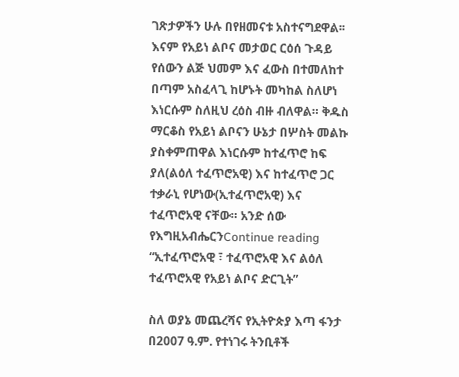ገጽታዎችን ሁሉ በየዘመናቱ አስተናግደዋል፡፡ እናም የአይነ ልቦና መታወር ርዕሰ ጉዳይ የሰውን ልጅ ህመም እና ፈውስ በተመለከተ በጣም አስፈላጊ ከሆኑት መካከል ስለሆነ እነርሱም ስለዚህ ረዕስ ብዙ ብለዋል። ቅዱስ ማርቆስ የአይነ ልቦናን ሁኔታ በሦስት መልኩ ያስቀምጠዋል እነርሱም ከተፈጥሮ ከፍ ያለ(ልዕለ ተፈጥሮአዊ) እና ከተፈጥሮ ጋር ተቃራኒ የሆነው(ኢተፈጥሮአዊ) እና ተፈጥሮአዊ ናቸው። አንድ ሰው የእግዚአብሔርንContinue reading “ኢተፈጥሮአዊ ፣ ተፈጥሮአዊ እና ልዕለ ተፈጥሮአዊ የአይነ ልቦና ድርጊት”

ስለ ወያኔ መጨረሻና የኢትዮጵያ እጣ ፋንታ በ2007 ዓ.ም. የተነገሩ ትንቢቶች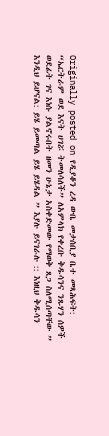Originally posted on የዲያቆን ረዳ ውቤ መታሰቢያ ቤተ መጻሕፍት:
“ኤርትራም ወደ እናት ሀገሯ ትመለሳለች” ለአምላክ የቀረቡ ቅዱሳንና ንጹሃን ሰዎች ወደፊት ገና እነሱ ያልኖሩበት ዘመን ሁኔታ አስቀድመው የማወቅ ጸጋ ስለሚሰጣቸው ” እንዲህ ይሆናል: ይሄ ይመጣል ይሄ ይሄዳል ” እያሉ ይናገራሉ :: እነዚህ ቅዱሳን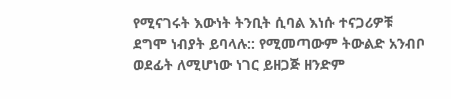የሚናገሩት እውነት ትንቢት ሲባል እነሱ ተናጋሪዎቹ ደግሞ ነብያት ይባላሉ:: የሚመጣውም ትውልድ አንብቦ ወደፊት ለሚሆነው ነገር ይዘጋጅ ዘንድም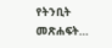የትንቢት መጽሐፍት…